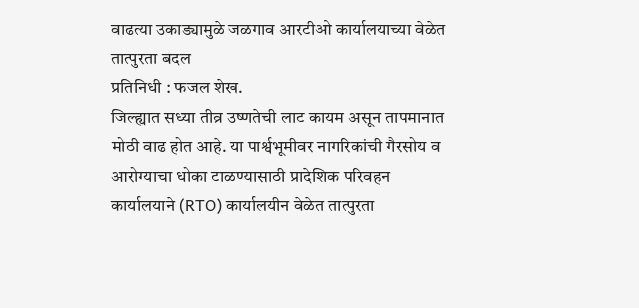वाढत्या उकाड्यामुळे जळगाव आरटीओ कार्यालयाच्या वेळेत तात्पुरता बदल
प्रतिनिधी : फजल शेख.
जिल्ह्यात सध्या तीव्र उष्णतेची लाट कायम असून तापमानात मोठी वाढ होत आहे. या पार्श्वभूमीवर नागरिकांची गैरसोय व आरोग्याचा धोका टाळण्यासाठी प्रादेशिक परिवहन कार्यालयाने (RTO) कार्यालयीन वेळेत तात्पुरता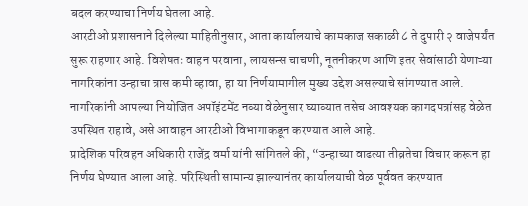बदल करण्याचा निर्णय घेतला आहे.
आरटीओ प्रशासनाने दिलेल्या माहितीनुसार, आता कार्यालयाचे कामकाज सकाळी ८ ते दुपारी २ वाजेपर्यंत सुरू राहणार आहे. विशेषतः वाहन परवाना, लायसन्स चाचणी, नूतनीकरण आणि इतर सेवांसाठी येणाऱ्या नागरिकांना उन्हाचा त्रास कमी व्हावा, हा या निर्णयामागील मुख्य उद्देश असल्याचे सांगण्यात आले.
नागरिकांनी आपल्या नियोजित अपॉइंटमेंट नव्या वेळेनुसार घ्याव्यात तसेच आवश्यक कागदपत्रांसह वेळेत उपस्थित राहावे, असे आवाहन आरटीओ विभागाकडून करण्यात आले आहे.
प्रादेशिक परिवहन अधिकारी राजेंद्र वर्मा यांनी सांगितले की, “उन्हाच्या वाढत्या तीव्रतेचा विचार करून हा निर्णय घेण्यात आला आहे. परिस्थिती सामान्य झाल्यानंतर कार्यालयाची वेळ पूर्ववत करण्यात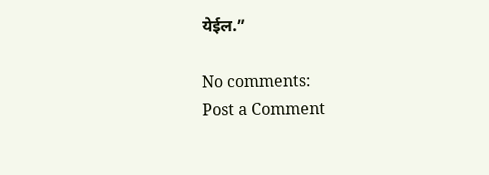येईल.”

No comments:
Post a Comment